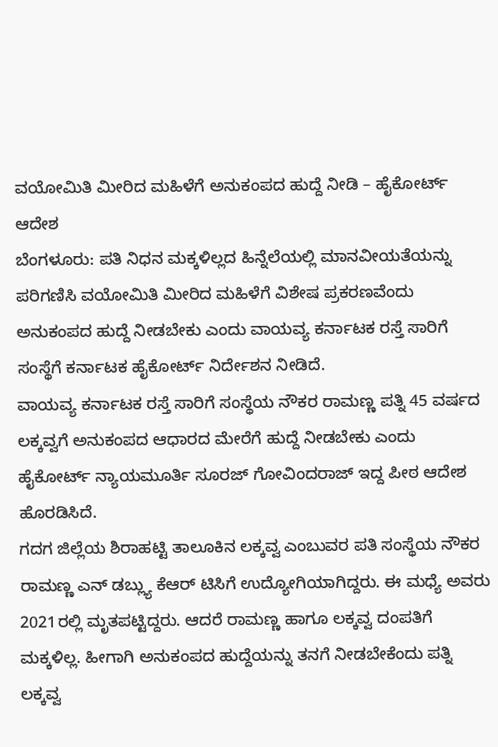ವಯೋಮಿತಿ ಮೀರಿದ ಮಹಿಳೆಗೆ ಅನುಕಂಪದ ಹುದ್ದೆ ನೀಡಿ – ಹೈಕೋರ್ಟ್ ಆದೇಶ
ಬೆಂಗಳೂರು: ಪತಿ ನಿಧನ ಮಕ್ಕಳಿಲ್ಲದ ಹಿನ್ನೆಲೆಯಲ್ಲಿ ಮಾನವೀಯತೆಯನ್ನು ಪರಿಗಣಿಸಿ ವಯೋಮಿತಿ ಮೀರಿದ ಮಹಿಳೆಗೆ ವಿಶೇಷ ಪ್ರಕರಣವೆಂದು ಅನುಕಂಪದ ಹುದ್ದೆ ನೀಡಬೇಕು ಎಂದು ವಾಯವ್ಯ ಕರ್ನಾಟಕ ರಸ್ತೆ ಸಾರಿಗೆ ಸಂಸ್ಥೆಗೆ ಕರ್ನಾಟಕ ಹೈಕೋರ್ಟ್ ನಿರ್ದೇಶನ ನೀಡಿದೆ.
ವಾಯವ್ಯ ಕರ್ನಾಟಕ ರಸ್ತೆ ಸಾರಿಗೆ ಸಂಸ್ಥೆಯ ನೌಕರ ರಾಮಣ್ಣ ಪತ್ನಿ 45 ವರ್ಷದ ಲಕ್ಕವ್ವಗೆ ಅನುಕಂಪದ ಆಧಾರದ ಮೇರೆಗೆ ಹುದ್ದೆ ನೀಡಬೇಕು ಎಂದು ಹೈಕೋರ್ಟ್ ನ್ಯಾಯಮೂರ್ತಿ ಸೂರಜ್ ಗೋವಿಂದರಾಜ್ ಇದ್ದ ಪೀಠ ಆದೇಶ ಹೊರಡಿಸಿದೆ.
ಗದಗ ಜಿಲ್ಲೆಯ ಶಿರಾಹಟ್ಟಿ ತಾಲೂಕಿನ ಲಕ್ಕವ್ವ ಎಂಬುವರ ಪತಿ ಸಂಸ್ಥೆಯ ನೌಕರ ರಾಮಣ್ಣ ಎನ್ ಡಬ್ಲ್ಯು ಕೆಆರ್ ಟಿಸಿಗೆ ಉದ್ಯೋಗಿಯಾಗಿದ್ದರು. ಈ ಮಧ್ಯೆ ಅವರು 2021ರಲ್ಲಿ ಮೃತಪಟ್ಟಿದ್ದರು. ಆದರೆ ರಾಮಣ್ಣ ಹಾಗೂ ಲಕ್ಕವ್ವ ದಂಪತಿಗೆ ಮಕ್ಕಳಿಲ್ಲ. ಹೀಗಾಗಿ ಅನುಕಂಪದ ಹುದ್ದೆಯನ್ನು ತನಗೆ ನೀಡಬೇಕೆಂದು ಪತ್ನಿ ಲಕ್ಕವ್ವ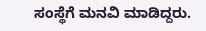ಸಂಸ್ಥೆಗೆ ಮನವಿ ಮಾಡಿದ್ದರು.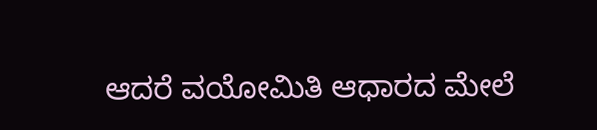ಆದರೆ ವಯೋಮಿತಿ ಆಧಾರದ ಮೇಲೆ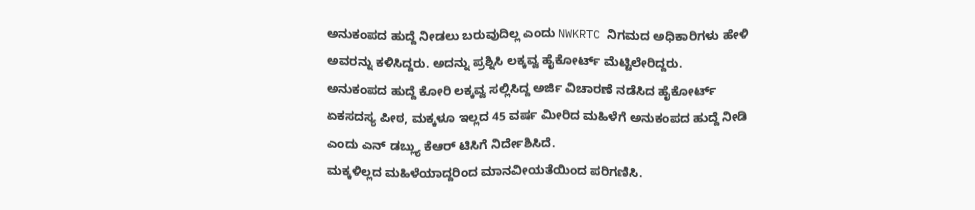ಅನುಕಂಪದ ಹುದ್ದೆ ನೀಡಲು ಬರುವುದಿಲ್ಲ ಎಂದು NWKRTC ನಿಗಮದ ಅಧಿಕಾರಿಗಳು ಹೇಳಿ ಅವರನ್ನು ಕಳಿಸಿದ್ದರು. ಅದನ್ನು ಪ್ರಶ್ನಿಸಿ ಲಕ್ಕವ್ವ ಹೈಕೋರ್ಟ್ ಮೆಟ್ಟಿಲೇರಿದ್ದರು.
ಅನುಕಂಪದ ಹುದ್ದೆ ಕೋರಿ ಲಕ್ಕವ್ವ ಸಲ್ಲಿಸಿದ್ದ ಅರ್ಜಿ ವಿಚಾರಣೆ ನಡೆಸಿದ ಹೈಕೋರ್ಟ್ ಏಕಸದಸ್ಯ ಪೀಠ, ಮಕ್ಕಳೂ ಇಲ್ಲದ 45 ವರ್ಷ ಮೀರಿದ ಮಹಿಳೆಗೆ ಅನುಕಂಪದ ಹುದ್ದೆ ನೀಡಿ ಎಂದು ಎನ್ ಡಬ್ಲ್ಯು ಕೆಆರ್ ಟಿಸಿಗೆ ನಿರ್ದೇಶಿಸಿದೆ.
ಮಕ್ಕಳಿಲ್ಲದ ಮಹಿಳೆಯಾದ್ದರಿಂದ ಮಾನವೀಯತೆಯಿಂದ ಪರಿಗಣಿಸಿ.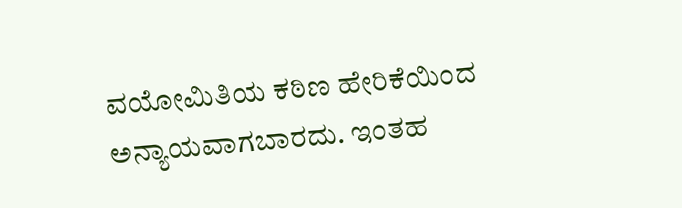ವಯೋಮಿತಿಯ ಕಠಿಣ ಹೇರಿಕೆಯಿಂದ ಅನ್ಯಾಯವಾಗಬಾರದು. ಇಂತಹ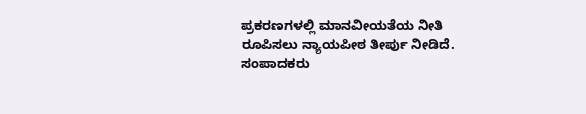ಪ್ರಕರಣಗಳಲ್ಲಿ ಮಾನವೀಯತೆಯ ನೀತಿ ರೂಪಿಸಲು ನ್ಯಾಯಪೀಠ ತೀರ್ಪು ನೀಡಿದೆ.
ಸಂಪಾದಕರು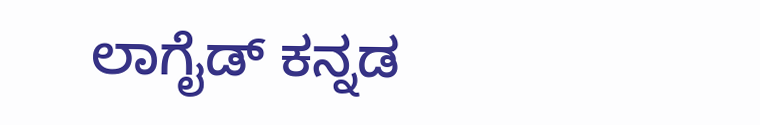ಲಾಗೈಡ್ ಕನ್ನಡ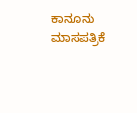ಕಾನೂನು ಮಾಸಪತ್ರಿಕೆ